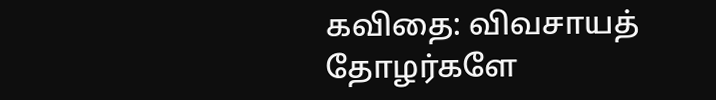கவிதை: விவசாயத் தோழர்களே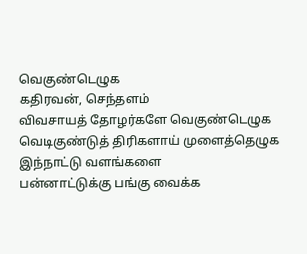வெகுண்டெழுக
கதிரவன், செந்தளம்
விவசாயத் தோழர்களே வெகுண்டெழுக
வெடிகுண்டுத் திரிகளாய் முளைத்தெழுக
இந்நாட்டு வளங்களை
பன்னாட்டுக்கு பங்கு வைக்க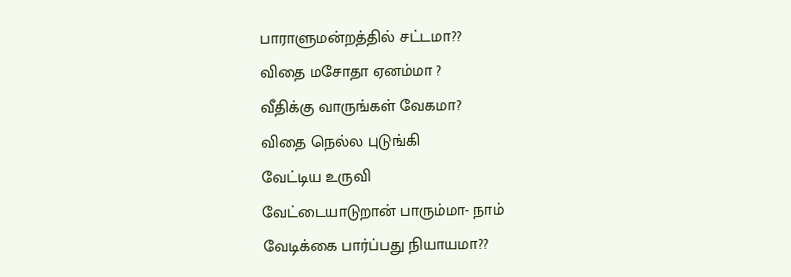பாராளுமன்றத்தில் சட்டமா??
விதை மசோதா ஏனம்மா ?
வீதிக்கு வாருங்கள் வேகமா?
விதை நெல்ல புடுங்கி
வேட்டிய உருவி
வேட்டையாடுறான் பாரும்மா- நாம்
வேடிக்கை பார்ப்பது நியாயமா??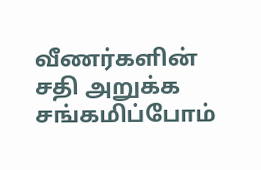வீணர்களின் சதி அறுக்க சங்கமிப்போம்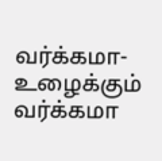வர்க்கமா- உழைக்கும் வர்க்கமா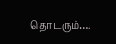தொடரும்….